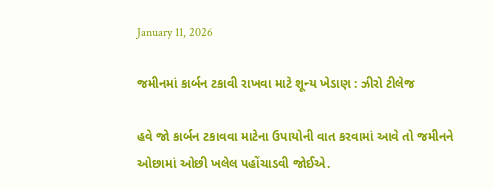January 11, 2026

જમીનમાં કાર્બન ટકાવી રાખવા માટે શૂન્ય ખેડાણ : ઝીરો ટીલેજ

હવે જો કાર્બન ટકાવવા માટેના ઉપાયોની વાત કરવામાં આવે તો જમીનને ઓછામાં ઓછી ખલેલ પહોંચાડવી જોઈએ.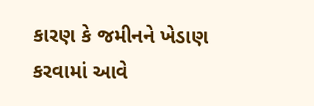કારણ કે જમીનને ખેડાણ કરવામાં આવે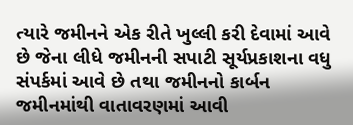ત્યારે જમીનને એક રીતે ખુલ્લી કરી દેવામાં આવે છે જેના લીધે જમીનની સપાટી સૂર્યપ્રકાશના વધુ સંપર્કમાં આવે છે તથા જમીનનો કાર્બન જમીનમાંથી વાતાવરણમાં આવી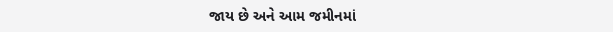જાય છે અને આમ જમીનમાં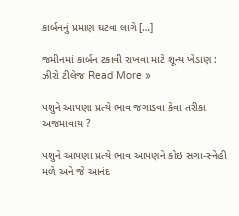કાર્બનનું પ્રમાણ ઘટવા લાગે […]

જમીનમાં કાર્બન ટકાવી રાખવા માટે શૂન્ય ખેડાણ : ઝીરો ટીલેજ Read More »

પશુને આપણા પ્રત્યે ભાવ જગાડવા કેવા તરીકા અજમાવાય ?

પશુને આપણા પ્રત્યે ભાવ આપણને કોઇ સગા-સ્નેહી મળે અને જે આનંદ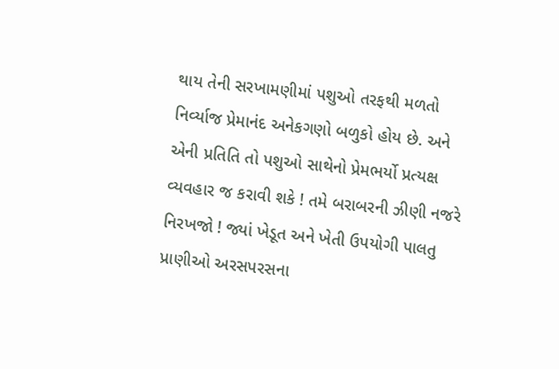થાય તેની સરખામણીમાં પશુઓ તરફથી મળતો નિર્વ્યાજ પ્રેમાનંદ અનેકગણો બળુકો હોય છે. અને એની પ્રતિતિ તો પશુઓ સાથેનો પ્રેમભર્યો પ્રત્યક્ષ વ્યવહાર જ કરાવી શકે ! તમે બરાબરની ઝીણી નજરે નિરખજો ! જ્યાં ખેડૂત અને ખેતી ઉપયોગી પાલતુ પ્રાણીઓ અરસપરસના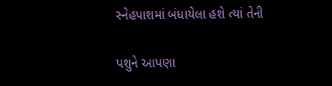સ્નેહપાશમાં બંધાયેલા હશે ત્યાં તેની

પશુને આપણા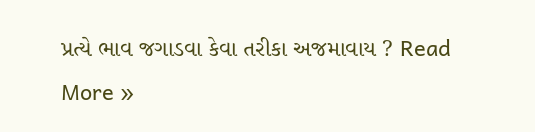પ્રત્યે ભાવ જગાડવા કેવા તરીકા અજમાવાય ? Read More »